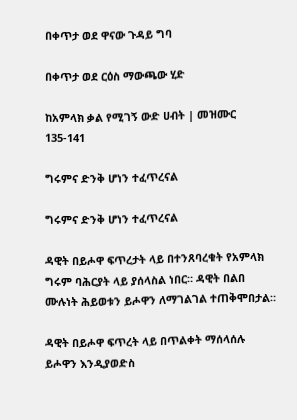በቀጥታ ወደ ዋናው ጉዳይ ግባ

በቀጥታ ወደ ርዕስ ማውጫው ሂድ

ከአምላክ ቃል የሚገኝ ውድ ሀብት | መዝሙር 135-141

ግሩምና ድንቅ ሆነን ተፈጥረናል

ግሩምና ድንቅ ሆነን ተፈጥረናል

ዳዊት በይሖዋ ፍጥረታት ላይ በተንጸባረቁት የአምላክ ግሩም ባሕርያት ላይ ያሰላስል ነበር። ዳዊት በልበ ሙሉነት ሕይወቱን ይሖዋን ለማገልገል ተጠቅሞበታል።

ዳዊት በይሖዋ ፍጥረት ላይ በጥልቀት ማሰላሰሉ ይሖዋን እንዲያወድስ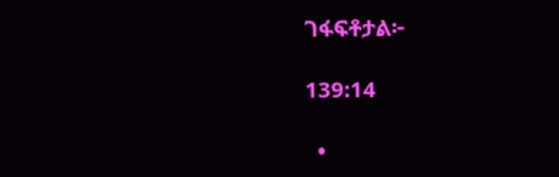ገፋፍቶታል፦

139:14

  •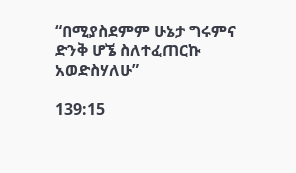“በሚያስደምም ሁኔታ ግሩምና ድንቅ ሆኜ ስለተፈጠርኩ አወድስሃለሁ”

139:15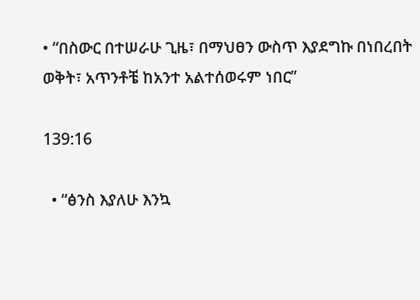• “በስውር በተሠራሁ ጊዜ፣ በማህፀን ውስጥ እያደግኩ በነበረበት ወቅት፣ አጥንቶቼ ከአንተ አልተሰወሩም ነበር”

139:16

  • “ፅንስ እያለሁ እንኳ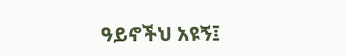ዓይኖችህ አዩኝ፤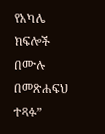የአካሌ ክፍሎች በሙሉ በመጽሐፍህ ተጻፉ”